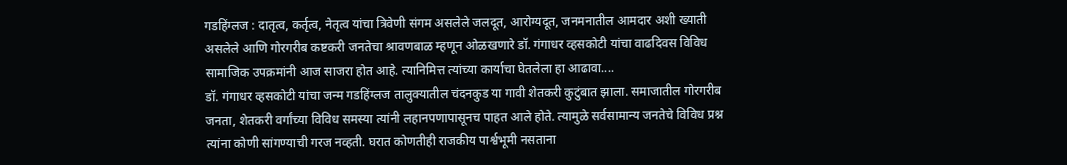गडहिंग्लज : दातृत्व, कर्तृत्व, नेतृत्व यांचा त्रिवेणी संगम असलेले जलदूत, आरोग्यदूत, जनमनातील आमदार अशी ख्याती असलेले आणि गोरगरीब कष्टकरी जनतेचा श्रावणबाळ म्हणून ओळखणारे डॉ. गंगाधर व्हसकोटी यांचा वाढदिवस विविध सामाजिक उपक्रमांनी आज साजरा होत आहे. त्यानिमित्त त्यांच्या कार्याचा घेतलेला हा आढावा....
डॉ. गंगाधर व्हसकोटी यांचा जन्म गडहिंग्लज तालुक्यातील चंदनकुड या गावी शेतकरी कुटुंबात झाला. समाजातील गोरगरीब जनता, शेतकरी वर्गांच्या विविध समस्या त्यांनी लहानपणापासूनच पाहत आले होते. त्यामुळे सर्वसामान्य जनतेचे विविध प्रश्न त्यांना कोणी सांगण्याची गरज नव्हती. घरात कोणतीही राजकीय पार्श्वभूमी नसताना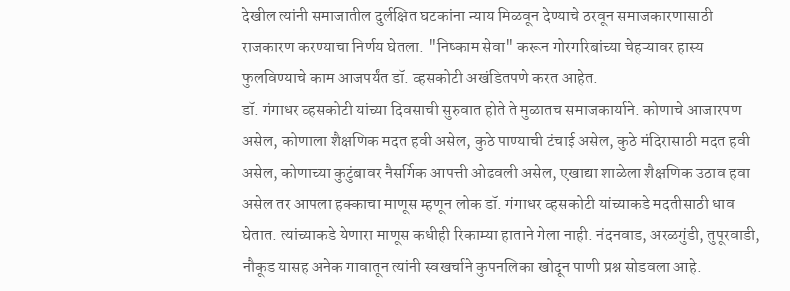देखील त्यांनी समाजातील दुर्लक्षित घटकांना न्याय मिळवून देण्याचे ठरवून समाजकारणासाठी राजकारण करण्याचा निर्णय घेतला. "निष्काम सेवा" करून गोरगरिबांच्या चेहऱ्यावर हास्य फुलविण्याचे काम आजपर्यंत डॉ. व्हसकोटी अखंडितपणे करत आहेत.
डॉ. गंगाधर व्हसकोटी यांच्या दिवसाची सुरुवात होते ते मुळातच समाजकार्याने. कोणाचे आजारपण असेल, कोणाला शैक्षणिक मदत हवी असेल, कुठे पाण्याची टंचाई असेल, कुठे मंदिरासाठी मदत हवी असेल, कोणाच्या कुटुंबावर नैसर्गिक आपत्ती ओढवली असेल, एखाद्या शाळेला शैक्षणिक उठाव हवा असेल तर आपला हक्काचा माणूस म्हणून लोक डॉ. गंगाधर व्हसकोटी यांच्याकडे मदतीसाठी धाव घेतात. त्यांच्याकडे येणारा माणूस कधीही रिकाम्या हाताने गेला नाही. नंदनवाड, अरळगुंडी, तुपूरवाडी, नौकूड यासह अनेक गावातून त्यांनी स्वखर्चाने कुपनलिका खोदून पाणी प्रश्न सोडवला आहे.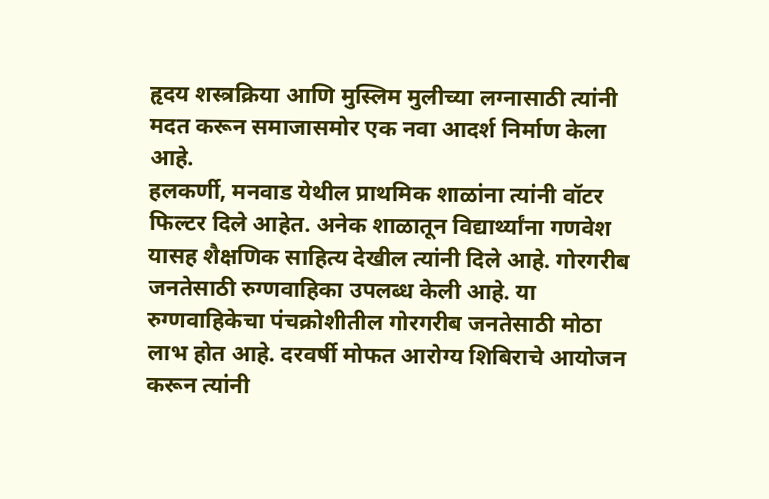हृदय शस्त्रक्रिया आणि मुस्लिम मुलीच्या लग्नासाठी त्यांनी मदत करून समाजासमोर एक नवा आदर्श निर्माण केला आहे.
हलकर्णी, मनवाड येथील प्राथमिक शाळांना त्यांनी वॉटर फिल्टर दिले आहेत. अनेक शाळातून विद्यार्थ्यांना गणवेश यासह शैक्षणिक साहित्य देखील त्यांनी दिले आहे. गोरगरीब जनतेसाठी रुग्णवाहिका उपलब्ध केली आहे. या रुग्णवाहिकेचा पंचक्रोशीतील गोरगरीब जनतेसाठी मोठा लाभ होत आहे. दरवर्षी मोफत आरोग्य शिबिराचे आयोजन करून त्यांनी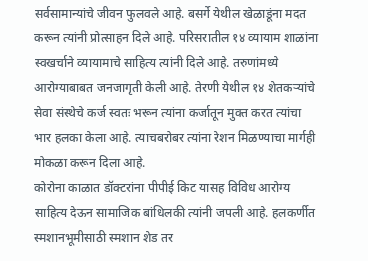सर्वसामान्यांचे जीवन फुलवले आहे. बसर्गे येथील खेळाडूंना मदत करून त्यांनी प्रोत्साहन दिले आहे. परिसरातील १४ व्यायाम शाळांना स्वखर्चाने व्यायामाचे साहित्य त्यांनी दिले आहे. तरुणांमध्ये आरोग्याबाबत जनजागृती केली आहे. तेरणी येथील १४ शेतकऱ्यांचे सेवा संस्थेचे कर्ज स्वतः भरून त्यांना कर्जातून मुक्त करत त्यांचा भार हलका केला आहे. त्याचबरोबर त्यांना रेशन मिळण्याचा मार्गही मोकळा करून दिला आहे.
कोरोना काळात डॉक्टरांना पीपीई किट यासह विविध आरोग्य साहित्य देऊन सामाजिक बांधिलकी त्यांनी जपली आहे. हलकर्णीत स्मशानभूमीसाठी स्मशान शेड तर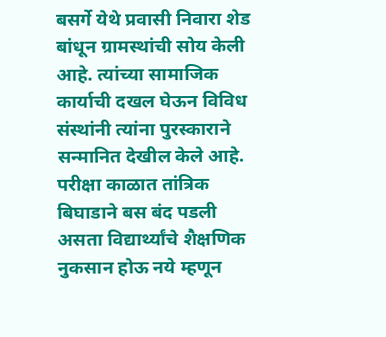बसर्गे येथे प्रवासी निवारा शेड बांधून ग्रामस्थांची सोय केली आहे. त्यांच्या सामाजिक कार्याची दखल घेऊन विविध संस्थांनी त्यांना पुरस्काराने सन्मानित देखील केले आहे. परीक्षा काळात तांत्रिक बिघाडाने बस बंद पडली असता विद्यार्थ्यांचे शैक्षणिक नुकसान होऊ नये म्हणून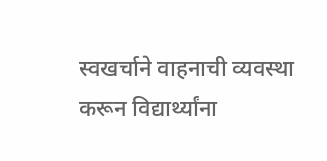स्वखर्चाने वाहनाची व्यवस्था करून विद्यार्थ्यांना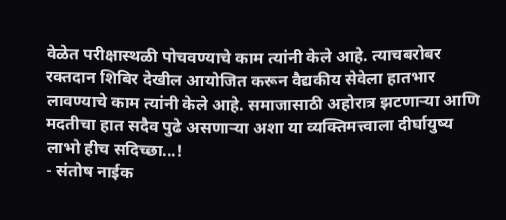वेळेत परीक्षास्थळी पोचवण्याचे काम त्यांनी केले आहे. त्याचबरोबर रक्तदान शिबिर देखील आयोजित करून वैद्यकीय सेवेला हातभार लावण्याचे काम त्यांनी केले आहे. समाजासाठी अहोरात्र झटणाऱ्या आणि मदतीचा हात सदैव पुढे असणाऱ्या अशा या व्यक्तिमत्त्वाला दीर्घायुष्य लाभो हीच सदिच्छा...!
- संतोष नाईक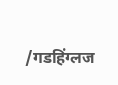/गडहिंग्लज